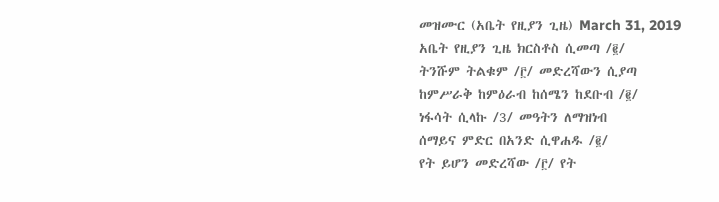መዝሙር (አቤት የዚያን ጊዜ) March 31, 2019
አቤት የዚያን ጊዜ ክርስቶስ ሲመጣ /፪/
ትንሹም ትልቁም /፫/ መድረሻውን ሲያጣ
ከምሥራቅ ከምዕራብ ከሰሜን ከደቡብ /፪/
ነፋሳት ሲላኩ /3/ መዓትን ለማዝነብ
ሰማይና ምድር በአንድ ሲዋሐዱ /፪/
የት ይሆን መድረሻው /፫/ የት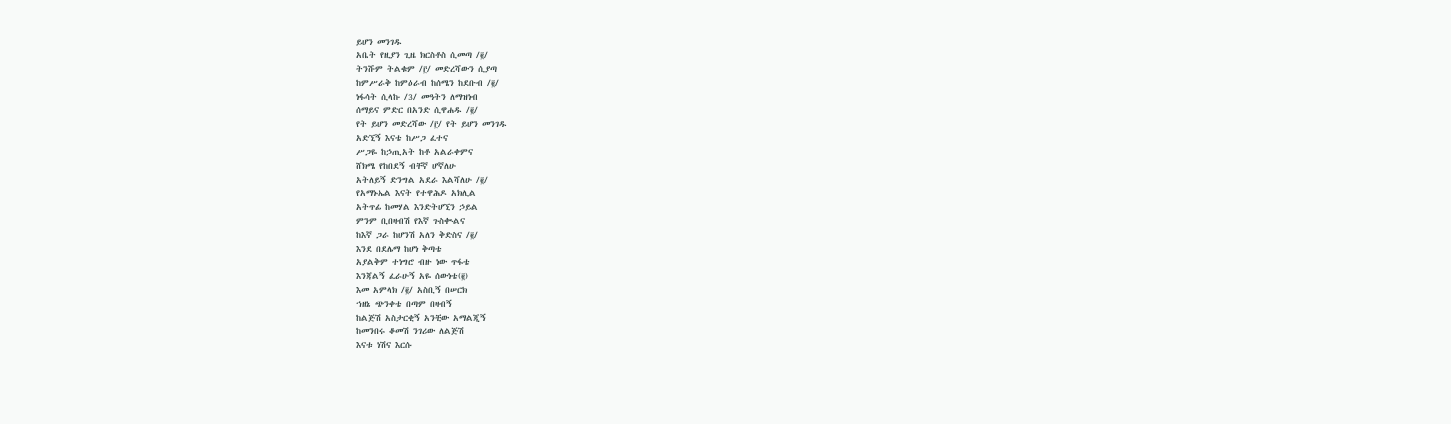ይሆን መንገዱ
አቤት የዚያን ጊዜ ክርስቶስ ሲመጣ /፪/
ትንሹም ትልቁም /፫/ መድረሻውን ሲያጣ
ከምሥራቅ ከምዕራብ ከሰሜን ከደቡብ /፪/
ነፋሳት ሲላኩ /3/ መዓትን ለማዝነብ
ሰማይና ምድር በአንድ ሲዋሐዱ /፪/
የት ይሆን መድረሻው /፫/ የት ይሆን መንገዱ
አድኚኝ እናቴ ከሥጋ ፈተና
ሥጋዬ ከኃጢአት ከቶ አልራቀምና
ሸክሜ የከበደኝ ብቸኛ ሆኛለሁ
አትለይኝ ድንግል አደራ እልሻለሁ /፪/
የአማኑኤል እናት የተዋሕዶ አክሊል
አትጥፊ ከመሃል እንድትሆኚን ኃይል
ምንም ቢበዛብሽ የእኛ ጉስቊልና
ከእኛ ጋራ ከሆንሽ አለን ቅድስና /፪/
እንደ በደሌማ ከሆነ ቅጣቴ
አያልቅም ተነግሮ ብዙ ነው ጥፋቴ
እንጃልኝ ፈራሁኝ አዬ ሰውነቴ(፪)
እመ አምላክ /፪/ አስቢኝ በሠርክ
ኀዘኔ ጭንቀቴ በጣም በዛብኝ
ከልጅሽ አስታርቂኝ አንቺው አማልጂኝ
ከመንበሩ ቆመሽ ንገሪው ለልጅሽ
እናቱ ነሽና እርሱ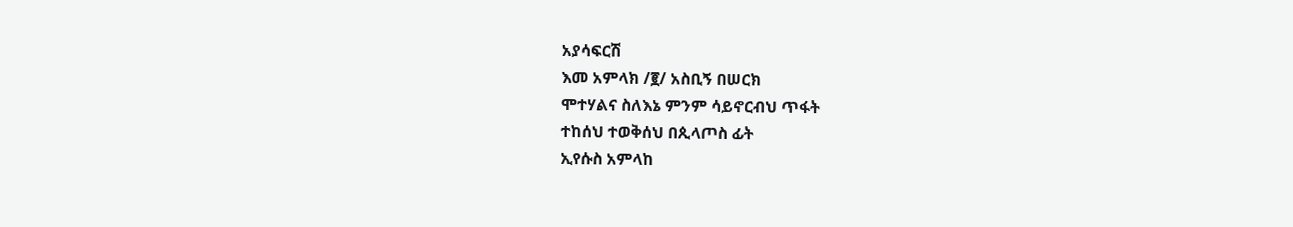አያሳፍርሽ
እመ አምላክ /፪/ አስቢኝ በሠርክ
ሞተሃልና ስለእኔ ምንም ሳይኖርብህ ጥፋት
ተከሰህ ተወቅሰህ በጲላጦስ ፊት
ኢየሱስ አምላከ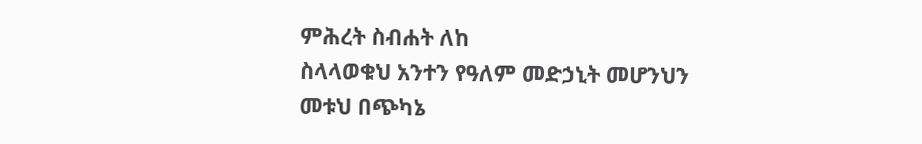ምሕረት ስብሐት ለከ
ስላላወቁህ አንተን የዓለም መድኃኒት መሆንህን
መቱህ በጭካኔ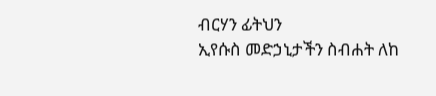ብርሃን ፊትህን
ኢየሱስ መድኃኒታችን ስብሐት ለከ